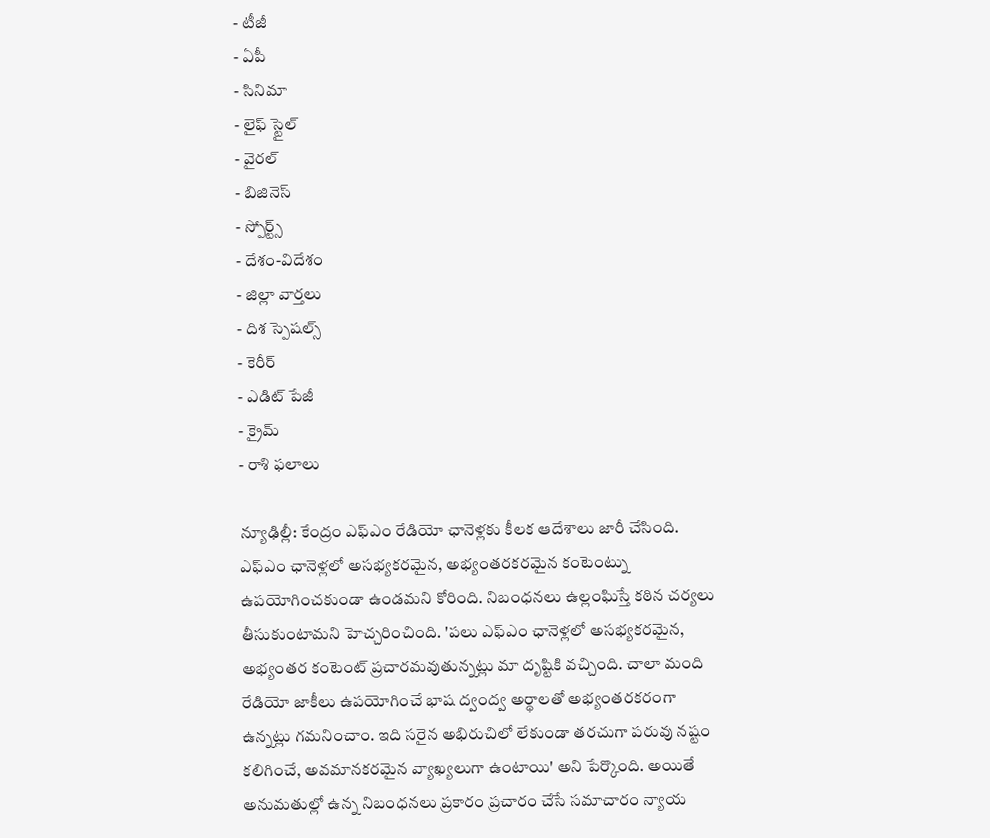- టీజీ
- ఏపీ
- సినిమా
- లైఫ్ స్టైల్
- వైరల్
- బిజినెస్
- స్పోర్ట్స్
- దేశం-విదేశం
- జిల్లా వార్తలు
- దిశ స్పెషల్స్
- కెరీర్
- ఎడిట్ పేజీ
- క్రైమ్
- రాశి ఫలాలు

న్యూఢిల్లీ: కేంద్రం ఎఫ్ఎం రేడియో ఛానెళ్లకు కీలక ఆదేశాలు జారీ చేసింది. ఎఫ్ఎం ఛానెళ్లలో అసభ్యకరమైన, అభ్యంతరకరమైన కంటెంట్ను ఉపయోగించకుండా ఉండమని కోరింది. నిబంధనలు ఉల్లంఘిస్తే కఠిన చర్యలు తీసుకుంటామని హెచ్చరించింది. 'పలు ఎఫ్ఎం ఛానెళ్లలో అసభ్యకరమైన, అభ్యంతర కంటెంట్ ప్రచారమవుతున్నట్లు మా దృష్టికి వచ్చింది. చాలా మంది రేడియో జాకీలు ఉపయోగించే భాష ద్వంద్వ అర్థాలతో అభ్యంతరకరంగా ఉన్నట్లు గమనించాం. ఇది సరైన అభిరుచిలో లేకుండా తరచుగా పరువు నష్టం కలిగించే, అవమానకరమైన వ్యాఖ్యలుగా ఉంటాయి' అని పేర్కొంది. అయితే అనుమతుల్లో ఉన్న నిబంధనలు ప్రకారం ప్రచారం చేసే సమాచారం న్యాయ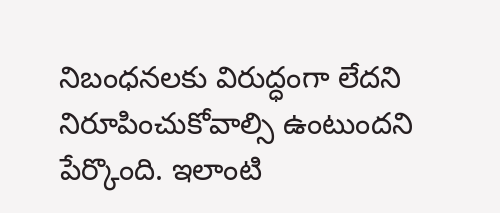నిబంధనలకు విరుద్ధంగా లేదని నిరూపించుకోవాల్సి ఉంటుందని పేర్కొంది. ఇలాంటి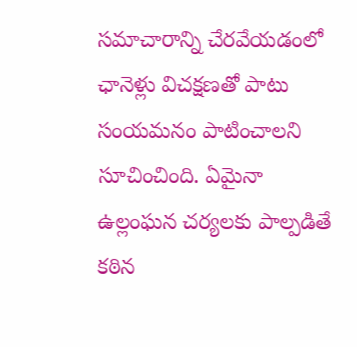సమాచారాన్ని చేరవేయడంలో ఛానెళ్లు విచక్షణతో పాటు సంయమనం పాటించాలని సూచించింది. ఏమైనా ఉల్లంఘన చర్యలకు పాల్పడితే కఠిన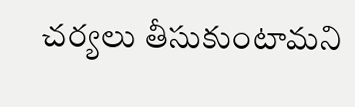చర్యలు తీసుకుంటామని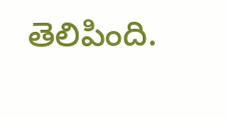తెలిపింది.